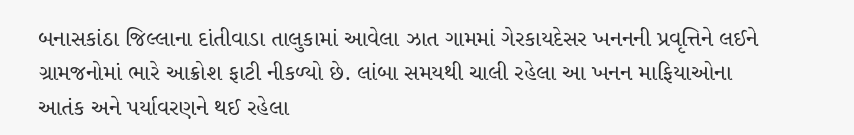બનાસકાંઠા જિલ્લાના દાંતીવાડા તાલુકામાં આવેલા ઝાત ગામમાં ગેરકાયદેસર ખનનની પ્રવૃત્તિને લઈને ગ્રામજનોમાં ભારે આક્રોશ ફાટી નીકળ્યો છે. લાંબા સમયથી ચાલી રહેલા આ ખનન માફિયાઓના આતંક અને પર્યાવરણને થઈ રહેલા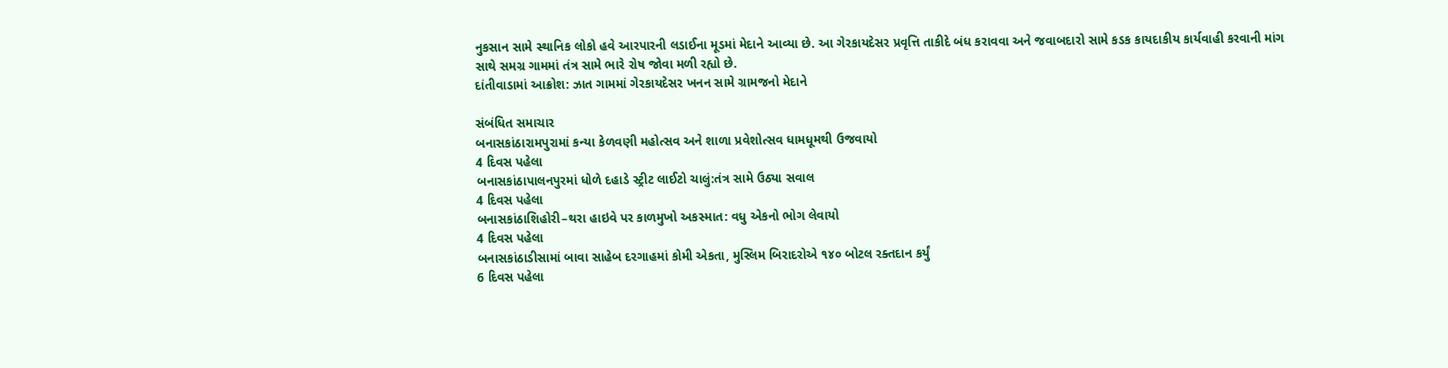નુકસાન સામે સ્થાનિક લોકો હવે આરપારની લડાઈના મૂડમાં મેદાને આવ્યા છે. આ ગેરકાયદેસર પ્રવૃત્તિ તાકીદે બંધ કરાવવા અને જવાબદારો સામે કડક કાયદાકીય કાર્યવાહી કરવાની માંગ સાથે સમગ્ર ગામમાં તંત્ર સામે ભારે રોષ જોવા મળી રહ્યો છે.
દાંતીવાડામાં આક્રોશ: ઝાત ગામમાં ગેરકાયદેસર ખનન સામે ગ્રામજનો મેદાને

સંબંધિત સમાચાર
બનાસકાંઠારામપુરામાં કન્યા કેળવણી મહોત્સવ અને શાળા પ્રવેશોત્સવ ધામધૂમથી ઉજવાયો
4 દિવસ પહેલા
બનાસકાંઠાપાલનપુરમાં ધોળે દહાડે સ્ટ્રીટ લાઈટો ચાલું:તંત્ર સામે ઉઠ્યા સવાલ
4 દિવસ પહેલા
બનાસકાંઠાશિહોરી–થરા હાઇવે પર કાળમુખો અકસ્માત: વધુ એકનો ભોગ લેવાયો
4 દિવસ પહેલા
બનાસકાંઠાડીસામાં બાવા સાહેબ દરગાહમાં કોમી એકતા, મુસ્લિમ બિરાદરોએ ૧૪૦ બોટલ રક્તદાન કર્યું
6 દિવસ પહેલા